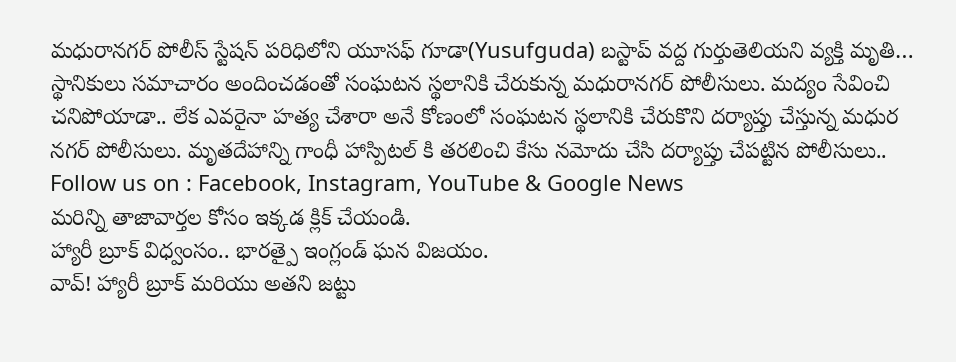మధురానగర్ పోలీస్ స్టేషన్ పరిధిలోని యూసఫ్ గూడా(Yusufguda) బస్టాప్ వద్ద గుర్తుతెలియని వ్యక్తి మృతి… స్థానికులు సమాచారం అందించడంతో సంఘటన స్థలానికి చేరుకున్న మధురానగర్ పోలీసులు. మద్యం సేవించి చనిపోయాడా.. లేక ఎవరైనా హత్య చేశారా అనే కోణంలో సంఘటన స్థలానికి చేరుకొని దర్యాప్తు చేస్తున్న మధుర నగర్ పోలీసులు. మృతదేహాన్ని గాంధీ హాస్పిటల్ కి తరలించి కేసు నమోదు చేసి దర్యాప్తు చేపట్టిన పోలీసులు..
Follow us on : Facebook, Instagram, YouTube & Google News
మరిన్ని తాజావార్తల కోసం ఇక్కడ క్లిక్ చేయండి.
హ్యారీ బ్రూక్ విధ్వంసం.. భారత్పై ఇంగ్లండ్ ఘన విజయం.
వావ్! హ్యారీ బ్రూక్ మరియు అతని జట్టు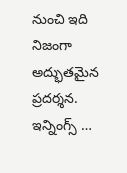నుంచి ఇది నిజంగా అద్భుతమైన ప్రదర్శన. ఇన్నింగ్స్ …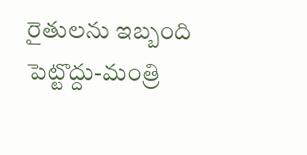రైతులను ఇబ్బంది పెట్టొద్దు-మంత్రి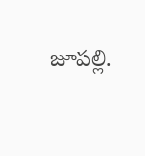జూపల్లి.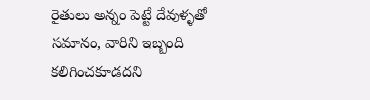రైతులు అన్నం పెట్టే దేవుళ్ళతో సమానం, వారిని ఇబ్బంది కలిగించకూడదని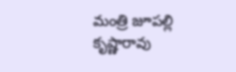మంత్రి జూపల్లి కృష్ణారావు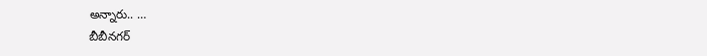అన్నారు.. …
బీబీనగర్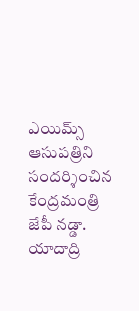ఎయిమ్స్ ఆసుపత్రిని సందర్శించిన కేంద్రమంత్రి జేపీ నడ్డా.
యాదాద్రి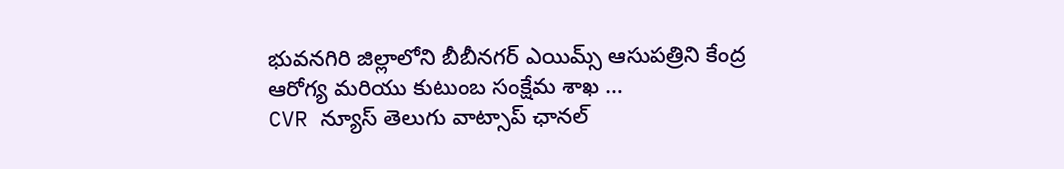భువనగిరి జిల్లాలోని బీబీనగర్ ఎయిమ్స్ ఆసుపత్రిని కేంద్ర ఆరోగ్య మరియు కుటుంబ సంక్షేమ శాఖ …
CVR న్యూస్ తెలుగు వాట్సాప్ ఛానల్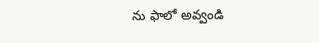ను ఫాలో అవ్వండి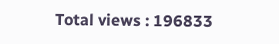Total views : 196833